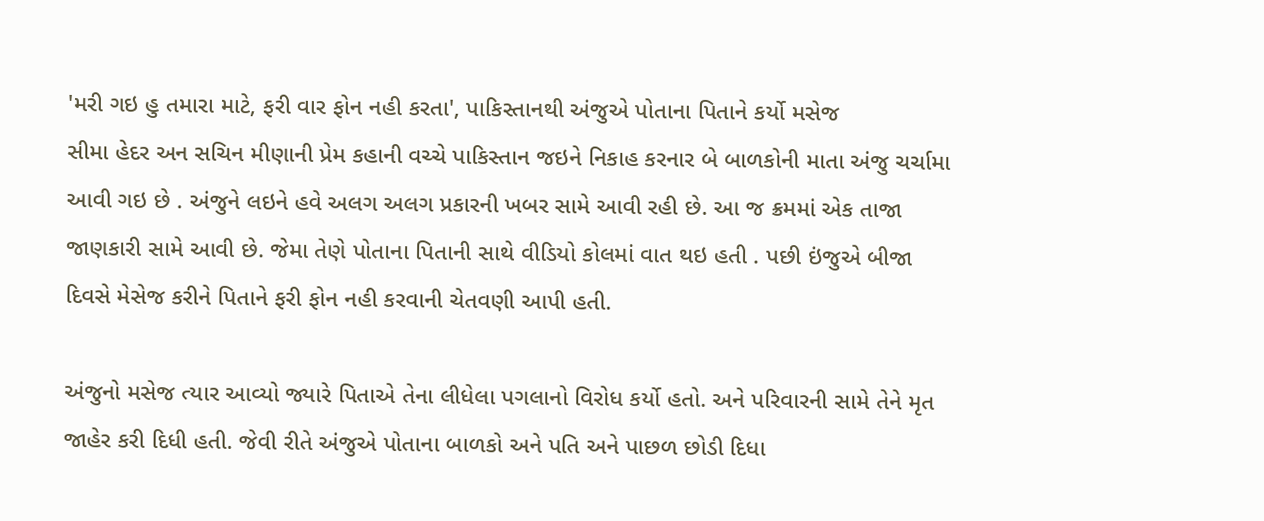'મરી ગઇ હુ તમારા માટે, ફરી વાર ફોન નહી કરતા', પાકિસ્તાનથી અંજુએ પોતાના પિતાને કર્યો મસેજ
સીમા હેદર અન સચિન મીણાની પ્રેમ કહાની વચ્ચે પાકિસ્તાન જઇને નિકાહ કરનાર બે બાળકોની માતા અંજુ ચર્ચામા આવી ગઇ છે . અંજુને લઇને હવે અલગ અલગ પ્રકારની ખબર સામે આવી રહી છે. આ જ ક્રમમાં એક તાજા જાણકારી સામે આવી છે. જેમા તેણે પોતાના પિતાની સાથે વીડિયો કોલમાં વાત થઇ હતી . પછી ઇંજુએ બીજા દિવસે મેસેજ કરીને પિતાને ફરી ફોન નહી કરવાની ચેતવણી આપી હતી.

અંજુનો મસેજ ત્યાર આવ્યો જ્યારે પિતાએ તેના લીધેલા પગલાનો વિરોધ કર્યો હતો. અને પરિવારની સામે તેને મૃત જાહેર કરી દિધી હતી. જેવી રીતે અંજુએ પોતાના બાળકો અને પતિ અને પાછળ છોડી દિધા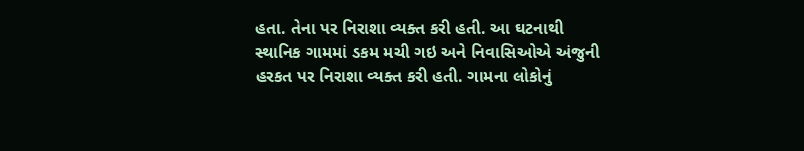હતા. તેના પર નિરાશા વ્યક્ત કરી હતી. આ ઘટનાથી સ્થાનિક ગામમાં ડકમ મચી ગઇ અને નિવાસિઓએ અંજુની હરકત પર નિરાશા વ્યક્ત કરી હતી. ગામના લોકોનું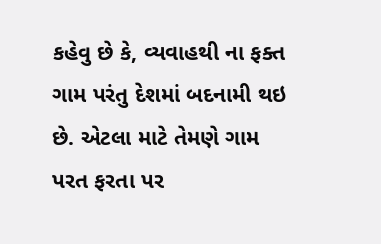કહેવુ છે કે, વ્યવાહથી ના ફક્ત ગામ પરંતુ દેશમાં બદનામી થઇ છે. એટલા માટે તેમણે ગામ પરત ફરતા પર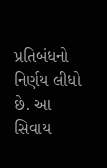પ્રતિબંધનો નિર્ણય લીધો છે. આ સિવાય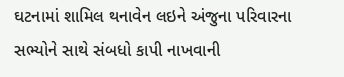ઘટનામાં શામિલ થનાવેન લઇને અંજુના પરિવારના સભ્યોને સાથે સંબધો કાપી નાખવાની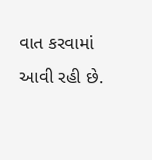વાત કરવામાં આવી રહી છે.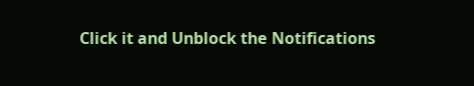Click it and Unblock the Notifications